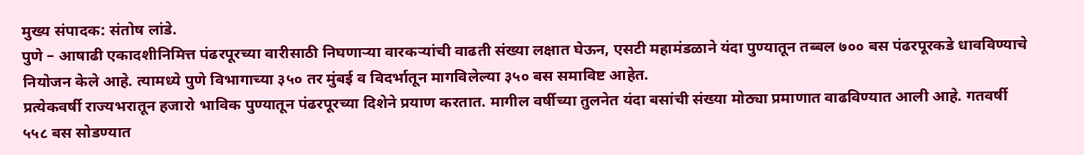मुख्य संपादक: संतोष लांडे.
पुणे – आषाढी एकादशीनिमित्त पंढरपूरच्या वारीसाठी निघणाऱ्या वारकऱ्यांची वाढती संख्या लक्षात घेऊन, एसटी महामंडळाने यंदा पुण्यातून तब्बल ७०० बस पंढरपूरकडे धावविण्याचे नियोजन केले आहे. त्यामध्ये पुणे विभागाच्या ३५० तर मुंबई व विदर्भातून मागविलेल्या ३५० बस समाविष्ट आहेत.
प्रत्येकवर्षी राज्यभरातून हजारो भाविक पुण्यातून पंढरपूरच्या दिशेने प्रयाण करतात. मागील वर्षीच्या तुलनेत यंदा बसांची संख्या मोठ्या प्रमाणात वाढविण्यात आली आहे. गतवर्षी ५५८ बस सोडण्यात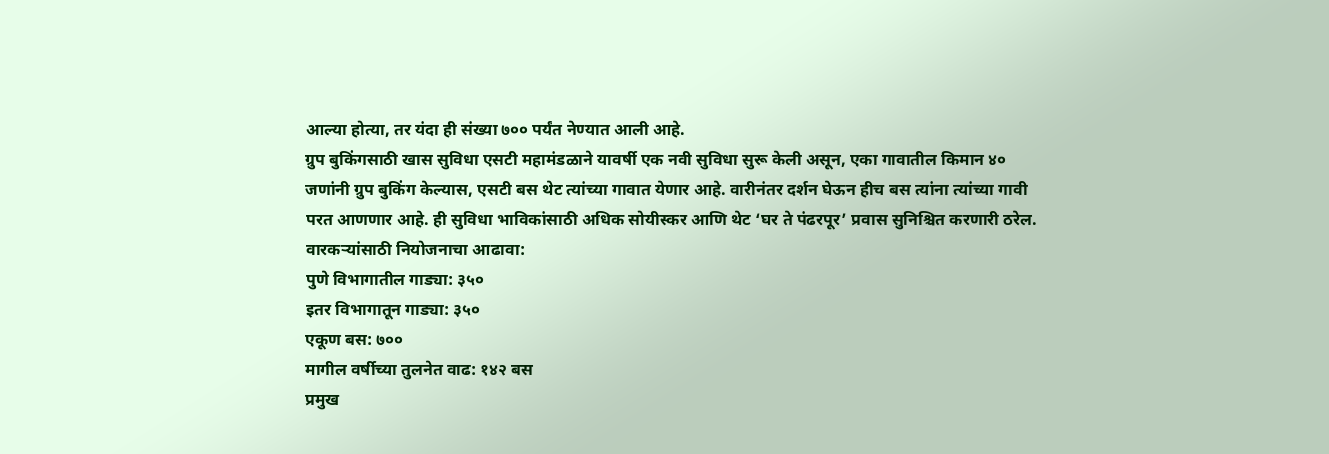आल्या होत्या, तर यंदा ही संख्या ७०० पर्यंत नेण्यात आली आहे.
ग्रुप बुकिंगसाठी खास सुविधा एसटी महामंडळाने यावर्षी एक नवी सुविधा सुरू केली असून, एका गावातील किमान ४० जणांनी ग्रुप बुकिंग केल्यास, एसटी बस थेट त्यांच्या गावात येणार आहे. वारीनंतर दर्शन घेऊन हीच बस त्यांना त्यांच्या गावी परत आणणार आहे. ही सुविधा भाविकांसाठी अधिक सोयीस्कर आणि थेट ‘घर ते पंढरपूर’ प्रवास सुनिश्चित करणारी ठरेल.
वारकऱ्यांसाठी नियोजनाचा आढावा:
पुणे विभागातील गाड्या: ३५०
इतर विभागातून गाड्या: ३५०
एकूण बस: ७००
मागील वर्षीच्या तुलनेत वाढ: १४२ बस
प्रमुख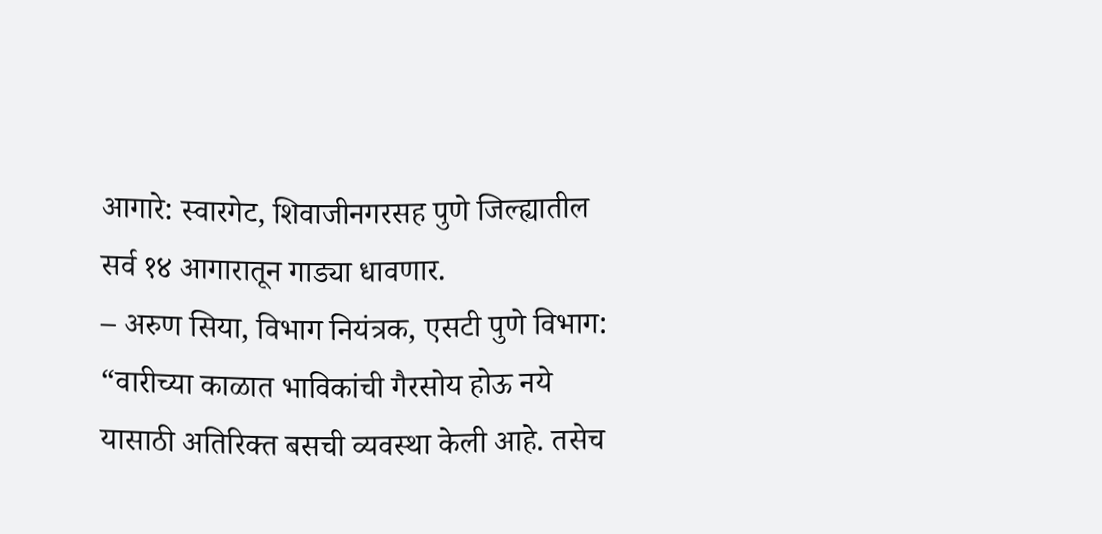आगारे: स्वारगेट, शिवाजीनगरसह पुणे जिल्ह्यातील सर्व १४ आगारातून गाड्या धावणार.
– अरुण सिया, विभाग नियंत्रक, एसटी पुणे विभाग:
“वारीच्या काळात भाविकांची गैरसोय होऊ नये यासाठी अतिरिक्त बसची व्यवस्था केली आहे. तसेच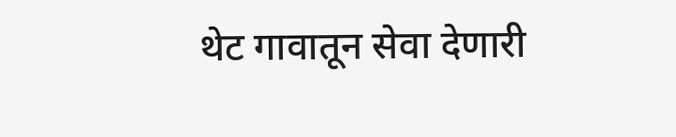थेट गावातून सेवा देणारी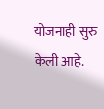योजनाही सुरु केली आहे.